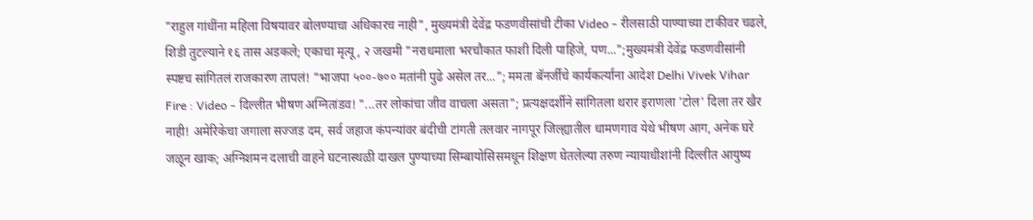"राहुल गांधींना महिला विषयावर बोलण्याचा अधिकारच नाही", मुख्यमंत्री देवेंद्र फडणवीसांची टीका Video - रीलसाठी पाण्याच्या टाकीवर चढले, शिडी तुटल्याने १६ तास अडकले; एकाचा मृत्यू, २ जखमी "नराधमाला भरचौकात फाशी दिली पाहिजे, पण...";मुख्यमंत्री देवेंद्र फडणवीसांनी स्पष्टच सांगितलं राजकारण तापलं! "भाजपा ५००-७०० मतांनी पुढे असेल तर..."; ममता बॅनर्जींचे कार्यकर्त्यांना आदेश Delhi Vivek Vihar Fire : Video - दिल्लीत भीषण अग्नितांडव! "...तर लोकांचा जीव वाचला असता"; प्रत्यक्षदर्शीने सांगितला थरार इराणला 'टोल' दिला तर खैर नाही! अमेरिकेचा जगाला सज्जड दम, सर्व जहाज कंपन्यांवर बंदीची टांगती तलवार नागपूर जिल्ह्यातील धामणगाव येथे भीषण आग, अनेक घरे जळून खाक; अग्निशमन दलाची वाहने घटनास्थळी दाखल पुण्याच्या सिम्बायोसिसमधून शिक्षण घेतलेल्या तरुण न्यायाधीशांनी दिल्लीत आयुष्य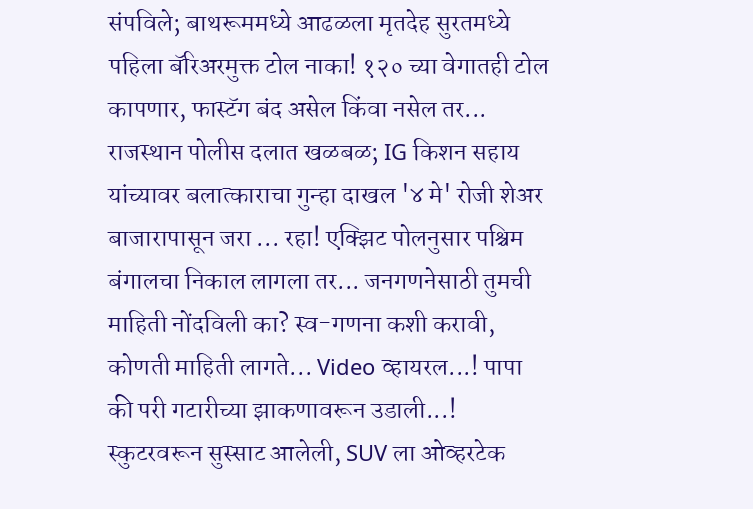संपविले; बाथरूममध्ये आढळला मृतदेह सुरतमध्ये पहिला बॅरिअरमुक्त टोल नाका! १२० च्या वेगातही टोल कापणार, फास्टॅग बंद असेल किंवा नसेल तर... राजस्थान पोलीस दलात खळबळ; IG किशन सहाय यांच्यावर बलात्काराचा गुन्हा दाखल '४ मे' रोजी शेअर बाजारापासून जरा ... रहा! एक्झिट पोलनुसार पश्चिम बंगालचा निकाल लागला तर... जनगणनेसाठी तुमची माहिती नोंदविली का? स्व-गणना कशी करावी, कोणती माहिती लागते... Video व्हायरल...! पापा की परी गटारीच्या झाकणावरून उडाली...! स्कुटरवरून सुस्साट आलेली, SUV ला ओव्हरटेक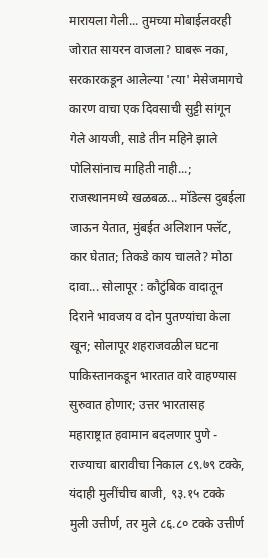मारायला गेली... तुमच्या मोबाईलवरही जोरात सायरन वाजला? घाबरू नका, सरकारकडून आलेल्या 'त्या' मेसेजमागचे कारण वाचा एक दिवसाची सुट्टी सांगून गेले आयजी, साडे तीन महिने झाले पोलिसांनाच माहिती नाही...; राजस्थानमध्ये खळबळ... मॉडेल्स दुबईला जाऊन येतात, मुंबईत अलिशान फ्लॅट, कार घेतात; तिकडे काय चालते? मोठा दावा... सोलापूर : कौटुंबिक वादातून दिराने भावजय व दोन पुतण्यांचा केला खून; सोलापूर शहराजवळील घटना पाकिस्तानकडून भारतात वारे वाहण्यास सुरुवात होणार; उत्तर भारतासह महाराष्ट्रात हवामान बदलणार पुणे - राज्याचा बारावीचा निकाल ८९.७९ टक्के, यंदाही मुलींचीच बाजी, ९३.१५ टक्के मुली उत्तीर्ण, तर मुले ८६.८० टक्के उत्तीर्ण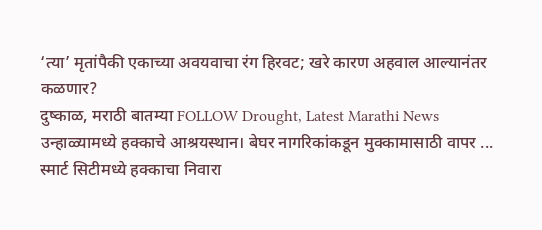‘त्या’ मृतांपैकी एकाच्या अवयवाचा रंग हिरवट; खरे कारण अहवाल आल्यानंतर कळणार?
दुष्काळ, मराठी बातम्या FOLLOW Drought, Latest Marathi News
उन्हाळ्यामध्ये हक्काचे आश्रयस्थान। बेघर नागरिकांकडून मुक्कामासाठी वापर ...
स्मार्ट सिटीमध्ये हक्काचा निवारा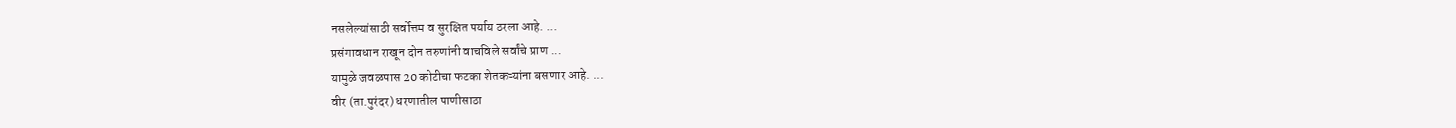नसलेल्यांसाठी सर्वोत्तम व सुरक्षित पर्याय ठरला आहे. ...
प्रसंगावधान राखून दोन तरुणांनी वाचविले सर्वांचे प्राण ...
यामुळे जवळपास 20 कोटीचा फटका शेतकऱ्यांना बसणार आहे. ...
वीर (ता.पुरंदर) धरणातील पाणीसाठा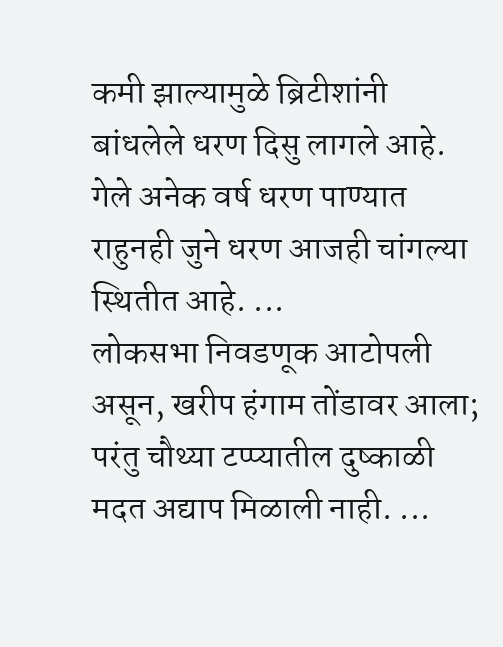कमी झाल्यामुळे ब्रिटीशांनी बांधलेले धरण दिसु लागले आहे. गेले अनेक वर्ष धरण पाण्यात राहुनही जुने धरण आजही चांगल्या स्थितीत आहे. ...
लोकसभा निवडणूक आटोपली असून, खरीप हंगाम तोंडावर आला; परंतु चौथ्या टप्प्यातील दुष्काळी मदत अद्याप मिळाली नाही. ...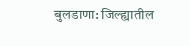बुलडाणा: जिल्ह्यातील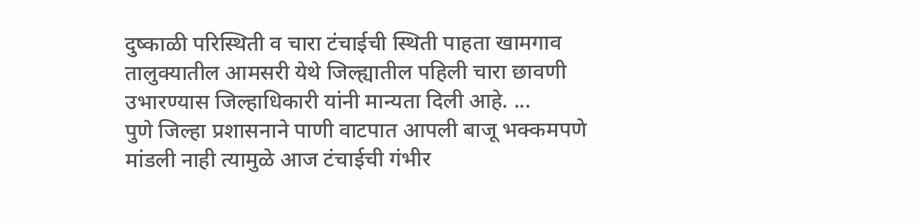दुष्काळी परिस्थिती व चारा टंचाईची स्थिती पाहता खामगाव तालुक्यातील आमसरी येथे जिल्ह्यातील पहिली चारा छावणी उभारण्यास जिल्हाधिकारी यांनी मान्यता दिली आहे. ...
पुणे जिल्हा प्रशासनाने पाणी वाटपात आपली बाजू भक्कमपणे मांडली नाही त्यामुळे आज टंचाईची गंभीर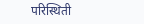परिस्थिती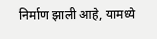निर्माण झाली आहे, यामध्ये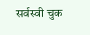सर्वस्वी चुक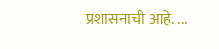प्रशासनाची आहे. ...